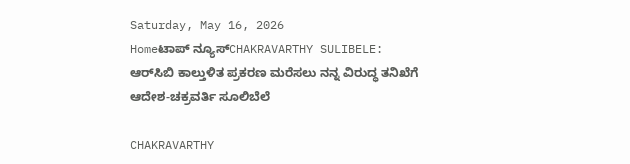Saturday, May 16, 2026
Homeಟಾಪ್ ನ್ಯೂಸ್CHAKRAVARTHY SULIBELE: ಆರ್‌ಸಿಬಿ ಕಾಲ್ತುಳಿತ ಪ್ರಕರಣ ಮರೆಸಲು ನನ್ನ ವಿರುದ್ಧ ತನಿಖೆಗೆ ಆದೇಶ-ಚಕ್ರವರ್ತಿ ಸೂಲಿಬೆಲೆ

CHAKRAVARTHY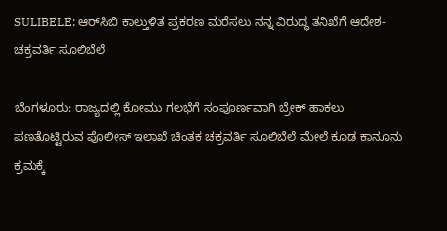SULIBELE: ಆರ್‌ಸಿಬಿ ಕಾಲ್ತುಳಿತ ಪ್ರಕರಣ ಮರೆಸಲು ನನ್ನ ವಿರುದ್ಧ ತನಿಖೆಗೆ ಆದೇಶ-ಚಕ್ರವರ್ತಿ ಸೂಲಿಬೆಲೆ

ಬೆಂಗಳೂರು: ರಾಜ್ಯದಲ್ಲಿ ಕೋಮು ಗಲಭೆಗೆ ಸಂಪೂರ್ಣವಾಗಿ ಬ್ರೇಕ್‌ ಹಾಕಲು ಪಣತೊಟ್ಟಿರುವ ಪೊಲೀಸ್ ಇಲಾಖೆ ಚಿಂತಕ ಚಕ್ರವರ್ತಿ ಸೂಲಿಬೆಲೆ ಮೇಲೆ ಕೂಡ ಕಾನೂನು ಕ್ರಮಕ್ಕೆ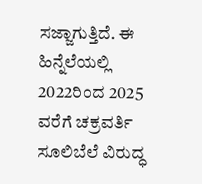ಸಜ್ಜಾಗುತ್ತಿದೆ. ಈ ಹಿನ್ನೆಲೆಯಲ್ಲಿ 2022ರಿಂದ 2025 ವರೆಗೆ ಚಕ್ರವರ್ತಿ ಸೂಲಿಬೆಲೆ ವಿರುದ್ಧ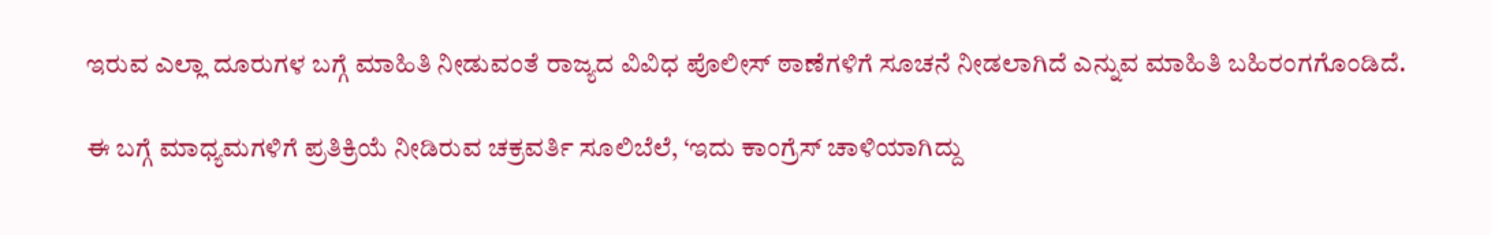ಇರುವ ಎಲ್ಲಾ ದೂರುಗಳ ಬಗ್ಗೆ ಮಾಹಿತಿ ನೀಡುವಂತೆ ರಾಜ್ಯದ ವಿವಿಧ ಪೊಲೀಸ್ ಠಾಣೆಗಳಿಗೆ ಸೂಚನೆ ನೀಡಲಾಗಿದೆ ಎನ್ನುವ ಮಾಹಿತಿ ಬಹಿರಂಗಗೊಂಡಿದೆ.

ಈ ಬಗ್ಗೆ ಮಾಧ್ಯಮಗಳಿಗೆ ಪ್ರತಿಕ್ರಿಯೆ ನೀಡಿರುವ ಚಕ್ರವರ್ತಿ ಸೂಲಿಬೆಲೆ, ‘ಇದು ಕಾಂಗ್ರೆಸ್ ಚಾಳಿಯಾಗಿದ್ದು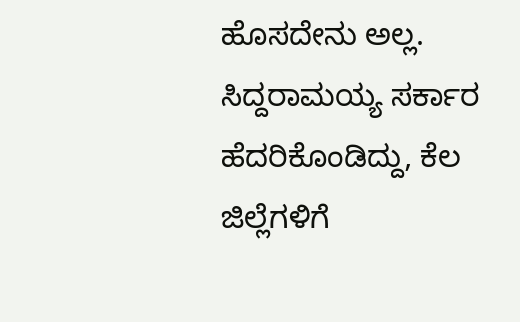ಹೊಸದೇನು ಅಲ್ಲ. ಸಿದ್ದರಾಮಯ್ಯ ಸರ್ಕಾರ ಹೆದರಿಕೊಂಡಿದ್ದು, ಕೆಲ ಜಿಲ್ಲೆಗಳಿಗೆ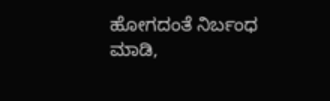ಹೋಗದಂತೆ ನಿರ್ಬಂಧ ಮಾಡಿ,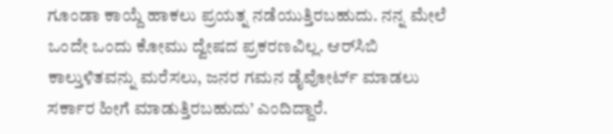ಗೂಂಡಾ ಕಾಯ್ದೆ ಹಾಕಲು ಪ್ರಯತ್ನ ನಡೆಯುತ್ತಿರಬಹುದು. ನನ್ನ ಮೇಲೆ ಒಂದೇ ಒಂದು ಕೋಮು ದ್ವೇಷದ ಪ್ರಕರಣವಿಲ್ಲ. ಆರ್‌ಸಿಬಿ ಕಾಲ್ತುಳಿತವನ್ನು ಮರೆಸಲು, ಜನರ ಗಮನ ಡೈವೋರ್ಟ್ ಮಾಡಲು ಸರ್ಕಾರ ಹೀಗೆ ಮಾಡುತ್ತಿರಬಹುದು’ ಎಂದಿದ್ದಾರೆ.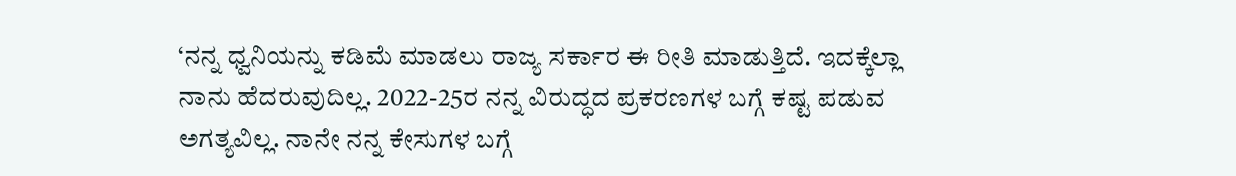‘ನನ್ನ ಧ್ವನಿಯನ್ನು ಕಡಿಮೆ ಮಾಡಲು ರಾಜ್ಯ ಸರ್ಕಾರ ಈ ರೀತಿ ಮಾಡುತ್ತಿದೆ. ಇದಕ್ಕೆಲ್ಲಾ ನಾನು ಹೆದರುವುದಿಲ್ಲ. 2022-25ರ ನನ್ನ ವಿರುದ್ಧದ ಪ್ರಕರಣಗಳ ಬಗ್ಗೆ ಕಷ್ಟ ಪಡುವ ಅಗತ್ಯವಿಲ್ಲ. ನಾನೇ ನನ್ನ ಕೇಸುಗಳ ಬಗ್ಗೆ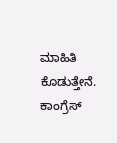ಮಾಹಿತಿ ಕೊಡುತ್ತೇನೆ. ಕಾಂಗ್ರೆಸ್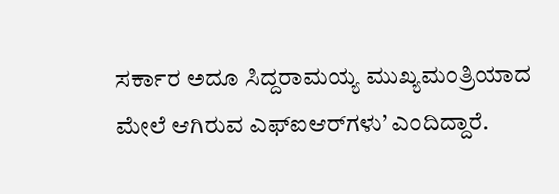ಸರ್ಕಾರ ಅದೂ ಸಿದ್ದರಾಮಯ್ಯ ಮುಖ್ಯಮಂತ್ರಿಯಾದ ಮೇಲೆ ಆಗಿರುವ ಎಫ್‌ಐಆರ್‌ಗಳು’ ಎಂದಿದ್ದಾರೆ.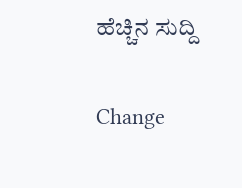ಹೆಚ್ಚಿನ ಸುದ್ದಿ

Change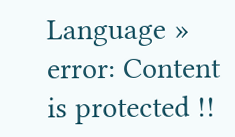Language »
error: Content is protected !!